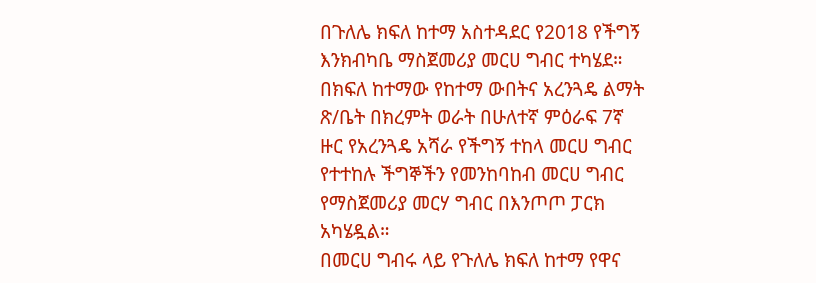በጉለሌ ክፍለ ከተማ አስተዳደር የ2018 የችግኝ እንክብካቤ ማስጀመሪያ መርሀ ግብር ተካሄደ።
በክፍለ ከተማው የከተማ ውበትና አረንጓዴ ልማት ጽ/ቤት በክረምት ወራት በሁለተኛ ምዕራፍ 7ኛ ዙር የአረንጓዴ አሻራ የችግኝ ተከላ መርሀ ግብር የተተከሉ ችግኞችን የመንከባከብ መርሀ ግብር የማስጀመሪያ መርሃ ግብር በእንጦጦ ፓርክ አካሄዷል።
በመርሀ ግብሩ ላይ የጉለሌ ክፍለ ከተማ የዋና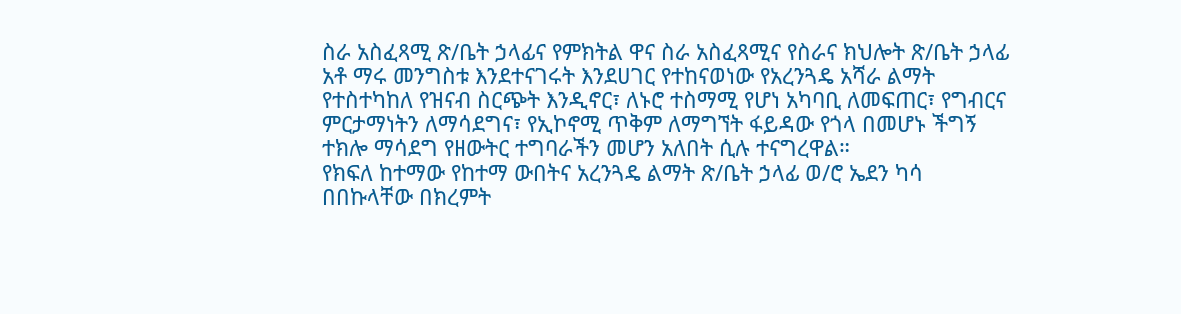ስራ አስፈጻሚ ጽ/ቤት ኃላፊና የምክትል ዋና ስራ አስፈጻሚና የስራና ክህሎት ጽ/ቤት ኃላፊ አቶ ማሩ መንግስቱ እንደተናገሩት እንደሀገር የተከናወነው የአረንጓዴ አሻራ ልማት የተስተካከለ የዝናብ ስርጭት እንዲኖር፣ ለኑሮ ተስማሚ የሆነ አካባቢ ለመፍጠር፣ የግብርና ምርታማነትን ለማሳደግና፣ የኢኮኖሚ ጥቅም ለማግኘት ፋይዳው የጎላ በመሆኑ ችግኝ ተክሎ ማሳደግ የዘውትር ተግባራችን መሆን አለበት ሲሉ ተናግረዋል።
የክፍለ ከተማው የከተማ ውበትና አረንጓዴ ልማት ጽ/ቤት ኃላፊ ወ/ሮ ኤደን ካሳ በበኩላቸው በክረምት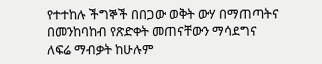የተተከሉ ችግኞች በበጋው ወቅት ውሃ በማጠጣትና በመንከባከብ የጽድቀት መጠናቸውን ማሳደግና ለፍሬ ማብቃት ከሁሉም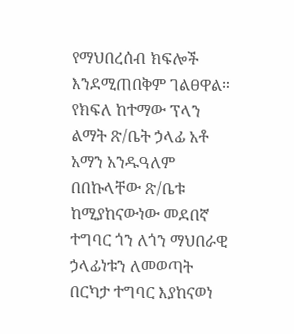የማህበረሰብ ክፍሎች እንደሚጠበቅም ገልፀዋል።
የክፍለ ከተማው ፕላን ልማት ጽ/ቤት ኃላፊ አቶ አማን አንዱዓለም በበኩላቸው ጽ/ቤቱ ከሚያከናውነው መደበኛ ተግባር ጎን ለጎን ማህበራዊ ኃላፊነቱን ለመወጣት በርካታ ተግባር እያከናወነ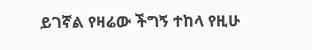ይገኛል የዛሬው ችግኝ ተከላ የዚሁ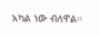አካል ነው ብለዋል።